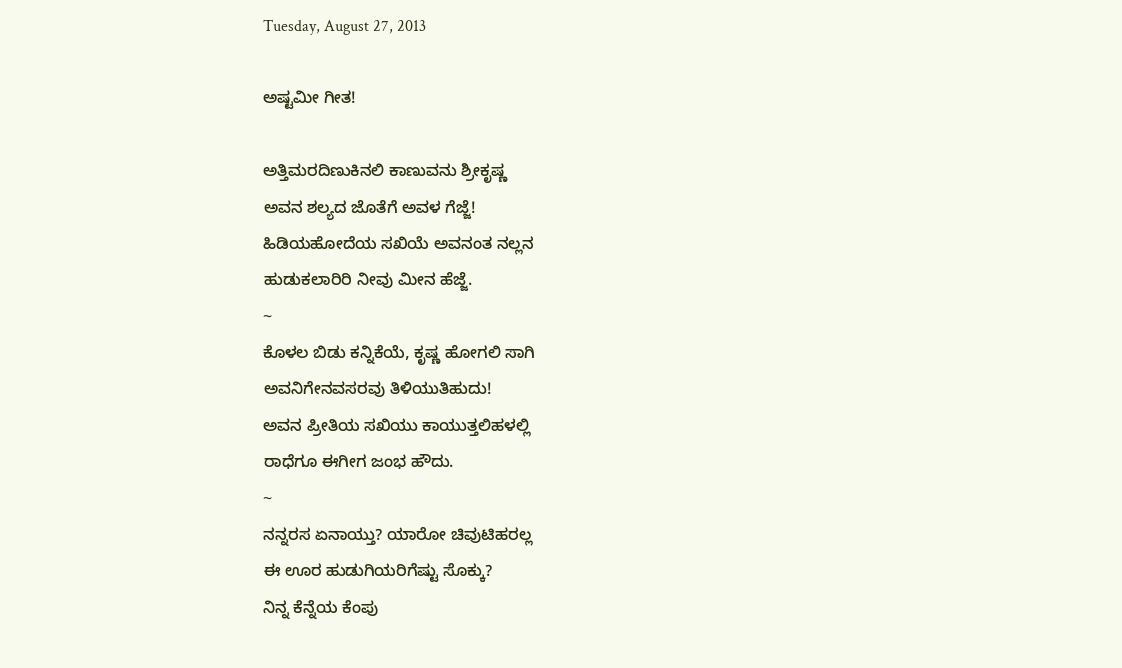Tuesday, August 27, 2013

ಅಷ್ಟಮೀ ಗೀತ!

ಅತ್ತಿಮರದಿಣುಕಿನಲಿ ಕಾಣುವನು ಶ್ರೀಕೃಷ್ಣ
ಅವನ ಶಲ್ಯದ ಜೊತೆಗೆ ಅವಳ ಗೆಜ್ಜೆ!
ಹಿಡಿಯಹೋದೆಯ ಸಖಿಯೆ ಅವನಂತ ನಲ್ಲನ
ಹುಡುಕಲಾರಿರಿ ನೀವು ಮೀನ ಹೆಜ್ಜೆ.
~
ಕೊಳಲ ಬಿಡು ಕನ್ನಿಕೆಯೆ, ಕೃಷ್ಣ ಹೋಗಲಿ ಸಾಗಿ
ಅವನಿಗೇನವಸರವು ತಿಳಿಯುತಿಹುದು!
ಅವನ ಪ್ರೀತಿಯ ಸಖಿಯು ಕಾಯುತ್ತಲಿಹಳಲ್ಲಿ
ರಾಧೆಗೂ ಈಗೀಗ ಜಂಭ ಹೌದು.
~
ನನ್ನರಸ ಏನಾಯ್ತು? ಯಾರೋ ಚಿವುಟಿಹರಲ್ಲ
ಈ ಊರ ಹುಡುಗಿಯರಿಗೆಷ್ಟು ಸೊಕ್ಕು?
ನಿನ್ನ ಕೆನ್ನೆಯ ಕೆಂಪು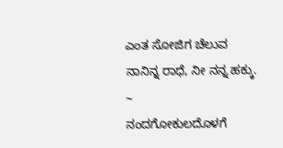ಎಂತ ಸೋಜಿಗ ಚೆಲುವ
ನಾನಿನ್ನ ರಾಧೆ, ನೀ ನನ್ನ ಹಕ್ಕು.
~
ನಂದಗೋಕುಲದೊಳಗೆ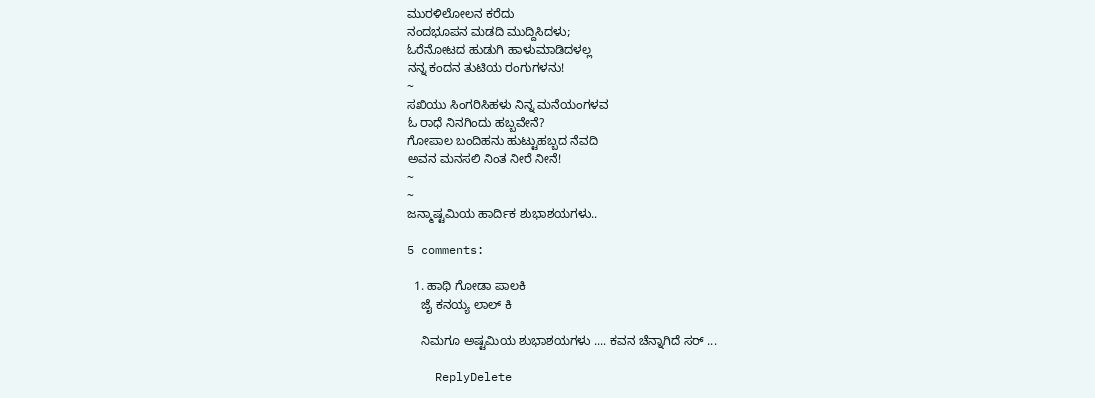ಮುರಳಿಲೋಲನ ಕರೆದು
ನಂದಭೂಪನ ಮಡದಿ ಮುದ್ದಿಸಿದಳು;
ಓರೆನೋಟದ ಹುಡುಗಿ ಹಾಳುಮಾಡಿದಳಲ್ಲ
ನನ್ನ ಕಂದನ ತುಟಿಯ ರಂಗುಗಳನು!
~
ಸಖಿಯು ಸಿಂಗರಿಸಿಹಳು ನಿನ್ನ ಮನೆಯಂಗಳವ
ಓ ರಾಧೆ ನಿನಗಿಂದು ಹಬ್ಬವೇನೆ?
ಗೋಪಾಲ ಬಂದಿಹನು ಹುಟ್ಟುಹಬ್ಬದ ನೆವದಿ
ಅವನ ಮನಸಲಿ ನಿಂತ ನೀರೆ ನೀನೆ!
~
~
ಜನ್ಮಾಷ್ಟಮಿಯ ಹಾರ್ದಿಕ ಶುಭಾಶಯಗಳು..

5 comments:

  1. ಹಾಥಿ ಗೋಡಾ ಪಾಲಕಿ
    ಜೈ ಕನಯ್ಯ ಲಾಲ್ ಕಿ

    ನಿಮಗೂ ಅಷ್ಟಮಿಯ ಶುಭಾಶಯಗಳು .... ಕವನ ಚೆನ್ನಾಗಿದೆ ಸರ್ ...

    ReplyDelete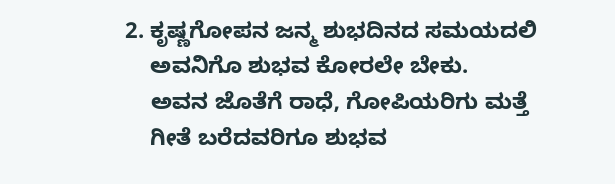2. ಕೃಷ್ಣಗೋಪನ ಜನ್ಮ ಶುಭದಿನದ ಸಮಯದಲಿ
    ಅವನಿಗೊ ಶುಭವ ಕೋರಲೇ ಬೇಕು.
    ಅವನ ಜೊತೆಗೆ ರಾಧೆ, ಗೋಪಿಯರಿಗು ಮತ್ತೆ
    ಗೀತೆ ಬರೆದವರಿಗೂ ಶುಭವ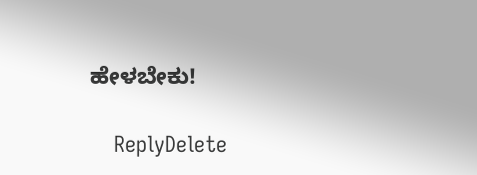ಹೇಳಬೇಕು!

    ReplyDelete